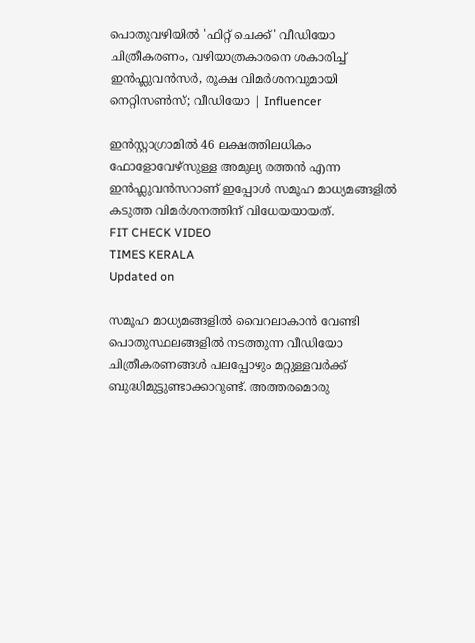പൊതുവഴിയിൽ 'ഫിറ്റ് ചെക്ക്' വീഡിയോ ചിത്രീകരണം, വഴിയാത്രകാരനെ ശകാരിച്ച്  ഇൻഫ്ലുവൻസർ, രൂക്ഷ വിമർശനവുമായി നെറ്റിസൺസ്; വീഡിയോ | Influencer

ഇൻസ്റ്റാഗ്രാമിൽ 46 ലക്ഷത്തിലധികം ഫോളോവേഴ്‌സുള്ള അമുല്യ രത്തൻ എന്ന ഇൻഫ്ലുവൻസറാണ് ഇപ്പോൾ സമൂഹ മാധ്യമങ്ങളിൽ കടുത്ത വിമർശനത്തിന് വിധേയയായത്.
FIT CHECK VIDEO
TIMES KERALA
Updated on

സമൂഹ മാധ്യമങ്ങളിൽ വൈറലാകാൻ വേണ്ടി പൊതുസ്ഥലങ്ങളിൽ നടത്തുന്ന വീഡിയോ ചിത്രീകരണങ്ങൾ പലപ്പോഴും മറ്റുള്ളവർക്ക് ബുദ്ധിമുട്ടുണ്ടാക്കാറുണ്ട്. അത്തരമൊരു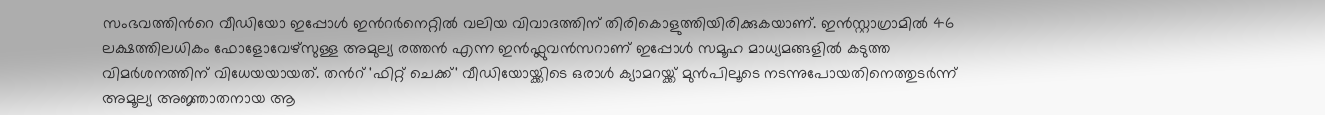സംഭവത്തിന്‍റെ വീഡിയോ ഇപ്പോൾ ഇന്‍റർനെറ്റിൽ വലിയ വിവാദത്തിന് തിരികൊളുത്തിയിരിക്കുകയാണ്. ഇൻസ്റ്റാഗ്രാമിൽ 46 ലക്ഷത്തിലധികം ഫോളോവേഴ്‌സുള്ള അമുല്യ രത്തൻ എന്ന ഇൻഫ്ലുവൻസറാണ് ഇപ്പോൾ സമൂഹ മാധ്യമങ്ങളിൽ കടുത്ത വിമർശനത്തിന് വിധേയയായത്. തന്‍റ് 'ഫിറ്റ് ചെക്ക്' വീഡിയോയ്ക്കിടെ ഒരാൾ ക്യാമറയ്ക്ക് മുൻപിലൂടെ നടന്നുപോയതിനെത്തുടർന്ന് അമൂല്യ അജ്ഞാതനായ ആ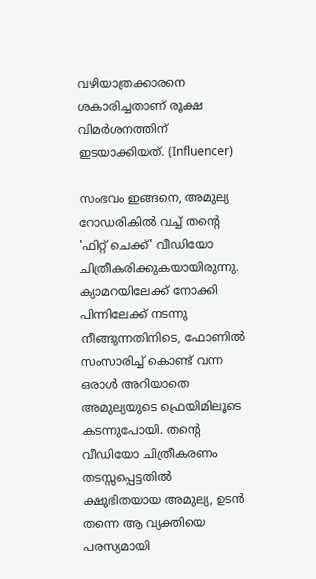വഴിയാത്രക്കാരനെ ശകാരിച്ചതാണ് രൂക്ഷ വിമർശനത്തിന് ഇടയാക്കിയത്. (Influencer)

സംഭവം ഇങ്ങനെ, അമുല്യ റോഡരികിൽ വച്ച് തന്‍റെ 'ഫിറ്റ് ചെക്ക്' വീഡിയോ ചിത്രീകരിക്കുകയായിരുന്നു. ക്യാമറയിലേക്ക് നോക്കി പിന്നിലേക്ക് നടന്നു നീങ്ങുന്നതിനിടെ, ഫോണിൽ സംസാരിച്ച് കൊണ്ട് വന്ന ഒരാൾ അറിയാതെ അമുല്യയുടെ ഫ്രെയിമിലൂടെ കടന്നുപോയി. തന്‍റെ വീഡിയോ ചിത്രീകരണം തടസ്സപ്പെട്ടതിൽ ക്ഷുഭിതയായ അമുല്യ, ഉടൻ തന്നെ ആ വ്യക്തിയെ പരസ്യമായി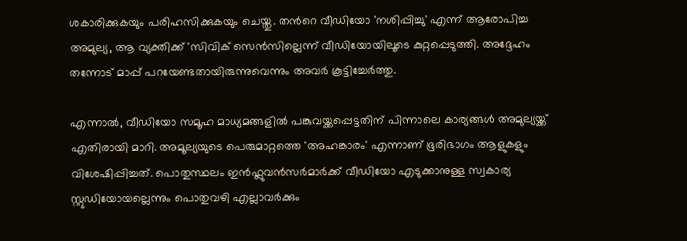ശകാരിക്കുകയും പരിഹസിക്കുകയും ചെയ്തു. തന്‍റെ വീഡിയോ 'നശിപ്പിച്ചു' എന്ന് ആരോപിച്ച അമുല്യ, ആ വ്യക്തിക്ക് 'സിവിക് സെൻസില്ലെന്ന് വീഡിയോയിലൂടെ കുറ്റപ്പെടുത്തി. അദ്ദേഹം തന്നോട് മാപ്പ് പറയേണ്ടതായിരുന്നുവെന്നും അവർ കൂട്ടിച്ചേർത്തു.

എന്നാൽ, വീഡിയോ സമൂഹ മാധ്യമങ്ങളിൽ പങ്കുവയ്ക്കപ്പെട്ടതിന് പിന്നാലെ കാര്യങ്ങൾ അമുല്യയ്ക്ക് എതിരായി മാറി. അമൂല്യയുടെ പെരുമാറ്റത്തെ 'അഹങ്കാരം' എന്നാണ് ഭൂരിഭാഗം ആളുകളും വിശേഷിപ്പിച്ചത്. പൊതുസ്ഥലം ഇൻഫ്ലുവൻസർമാർക്ക് വീഡിയോ എടുക്കാനുള്ള സ്വകാര്യ സ്റ്റുഡിയോയല്ലെന്നും പൊതുവഴി എല്ലാവർക്കും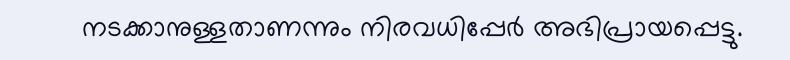നടക്കാനുള്ളതാണന്നും നിരവധിപ്പേർ അഭിപ്രായപ്പെട്ടു.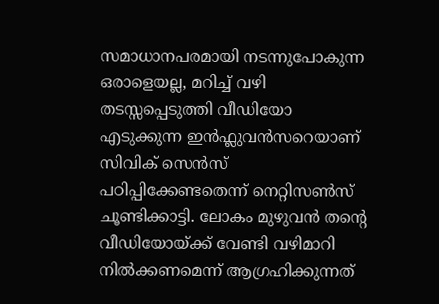സമാധാനപരമായി നടന്നുപോകുന്ന ഒരാളെയല്ല, മറിച്ച് വഴി തടസ്സപ്പെടുത്തി വീഡിയോ എടുക്കുന്ന ഇൻഫ്ലുവൻസറെയാണ് സിവിക് സെൻസ് പഠിപ്പിക്കേണ്ടതെന്ന് നെറ്റിസൺസ് ചൂണ്ടിക്കാട്ടി. ലോകം മുഴുവൻ തന്‍റെ വീഡിയോയ്ക്ക് വേണ്ടി വഴിമാറി നിൽക്കണമെന്ന് ആഗ്രഹിക്കുന്നത്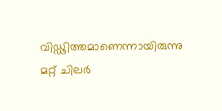വിഡ്ഢിത്തമാണെന്നായിരുന്നു മറ്റ് ചിലർ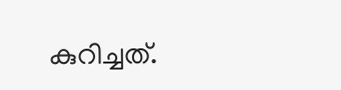കുറിച്ചത്.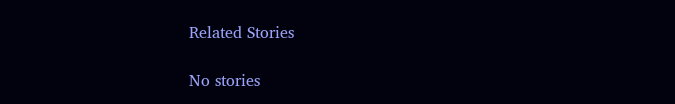Related Stories

No stories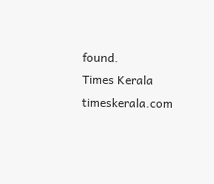found.
Times Kerala
timeskerala.com